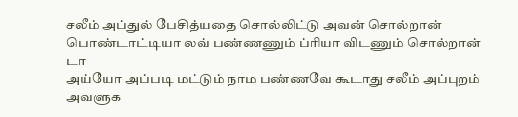சலீம் அப்துல் பேசித்யதை சொல்லிட்டு அவன் சொல்றான் பொண்டாட்டியா லவ் பண்ணணும் ப்ரியா விடணும் சொல்றான் டா
அய்யோ அப்படி மட்டும் நாம பண்ணவே கூடாது சலீம் அப்புறம் அவளுக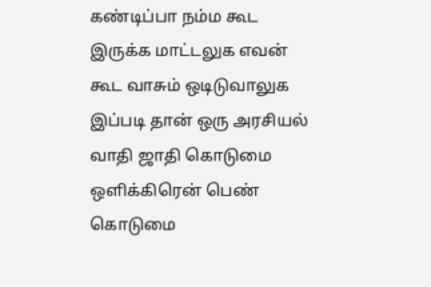கண்டிப்பா நம்ம கூட இருக்க மாட்டலுக எவன் கூட வாசும் ஒடிடுவாலுக இப்படி தான் ஒரு அரசியல் வாதி ஜாதி கொடுமை ஒளிக்கிரென் பெண் கொடுமை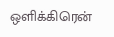ஒளிக்கிரென்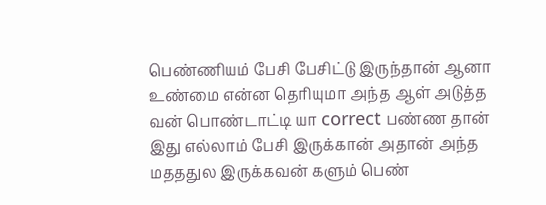பெண்ணியம் பேசி பேசிட்டு இருந்தான் ஆனா உண்மை என்ன தெரியுமா அந்த ஆள் அடுத்த வன் பொண்டாட்டி யா correct பண்ண தான் இது எல்லாம் பேசி இருக்கான் அதான் அந்த மதததுல இருக்கவன் களும் பெண்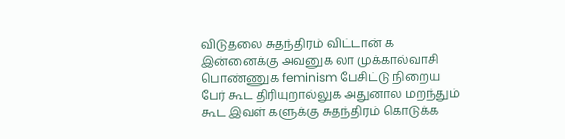விடுதலை சுதந்திரம் விட்டான் க இன்னைக்கு அவனுக லா முக்கால்வாசி பொண்ணுக feminism பேசிட்டு நிறைய பேர் கூட திரியுறால்லுக அதுனால மறந்தும் கூட இவள் களுக்கு சுதந்திரம் கொடுக்க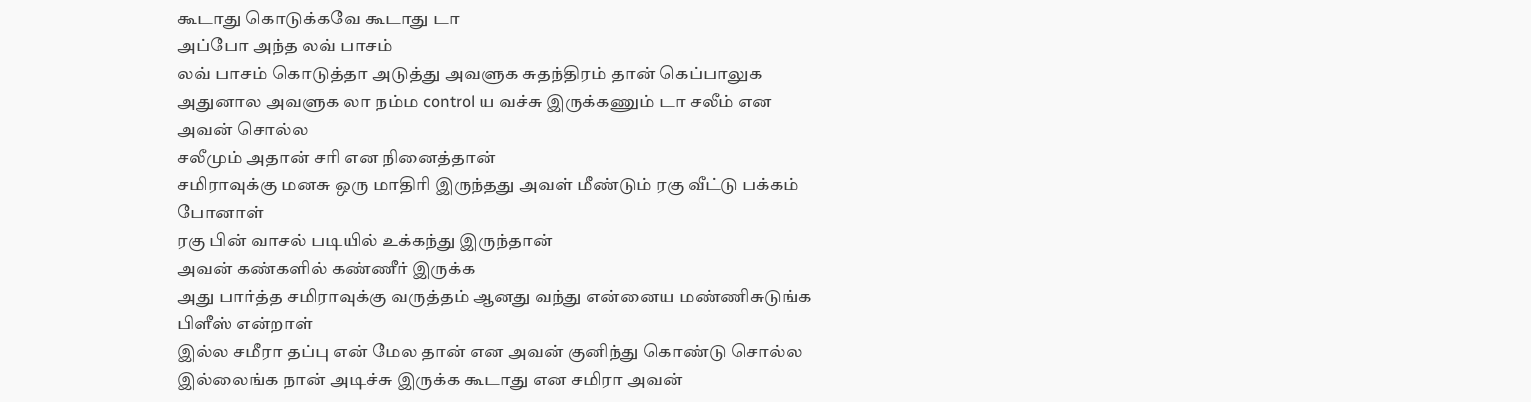கூடாது கொடுக்கவே கூடாது டா
அப்போ அந்த லவ் பாசம்
லவ் பாசம் கொடுத்தா அடுத்து அவளுக சுதந்திரம் தான் கெப்பாலுக அதுனால அவளுக லா நம்ம control ய வச்சு இருக்கணும் டா சலீம் என அவன் சொல்ல
சலீமும் அதான் சரி என நினைத்தான்
சமிராவுக்கு மனசு ஒரு மாதிரி இருந்தது அவள் மீண்டும் ரகு வீட்டு பக்கம் போனாள்
ரகு பின் வாசல் படியில் உக்கந்து இருந்தான்
அவன் கண்களில் கண்ணீர் இருக்க
அது பார்த்த சமிராவுக்கு வருத்தம் ஆனது வந்து என்னைய மண்ணிசுடுங்க பிளீஸ் என்றாள்
இல்ல சமீரா தப்பு என் மேல தான் என அவன் குனிந்து கொண்டு சொல்ல
இல்லைங்க நான் அடிச்சு இருக்க கூடாது என சமிரா அவன்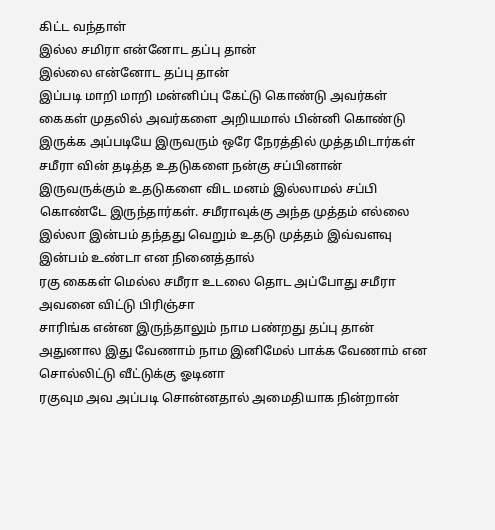கிட்ட வந்தாள்
இல்ல சமிரா என்னோட தப்பு தான்
இல்லை என்னோட தப்பு தான்
இப்படி மாறி மாறி மன்னிப்பு கேட்டு கொண்டு அவர்கள் கைகள் முதலில் அவர்களை அறியமால் பின்னி கொண்டு இருக்க அப்படியே இருவரும் ஒரே நேரத்தில் முத்தமிடார்கள்
சமீரா வின் தடித்த உதடுகளை நன்கு சப்பினான்
இருவருக்கும் உதடுகளை விட மனம் இல்லாமல் சப்பி கொண்டே இருந்தார்கள். சமீராவுக்கு அந்த முத்தம் எல்லை இல்லா இன்பம் தந்தது வெறும் உதடு முத்தம் இவ்வளவு இன்பம் உண்டா என நினைத்தால்
ரகு கைகள் மெல்ல சமீரா உடலை தொட அப்போது சமீரா அவனை விட்டு பிரிஞ்சா
சாரிங்க என்ன இருந்தாலும் நாம பண்றது தப்பு தான் அதுனால இது வேணாம் நாம இனிமேல் பாக்க வேணாம் என சொல்லிட்டு வீட்டுக்கு ஓடினா
ரகுவும அவ அப்படி சொன்னதால் அமைதியாக நின்றான்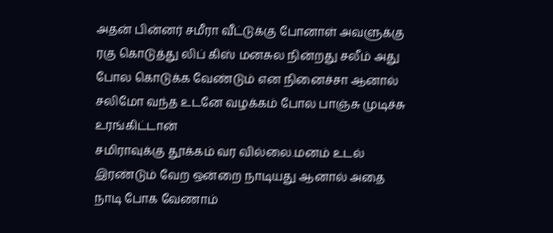அதன் பின்னர் சமீரா வீட்டுக்கு போனாள் அவளுக்கு ரகு கொடுத்து லிப் கிஸ் மனசுல நின்றது சலீம் அது போல கொடுக்க வேண்டும் என நினைச்சா ஆனால் சலிமோ வந்த உடனே வழக்கம் போல பாஞ்சு முடிச்சு உரங்கிட்டான்
சமிராவுக்கு தூக்கம் வர வில்லை.மனம் உடல் இரண்டும் வேற ஒன்றை நாடியது ஆனால் அதை நாடி போக வேணாம்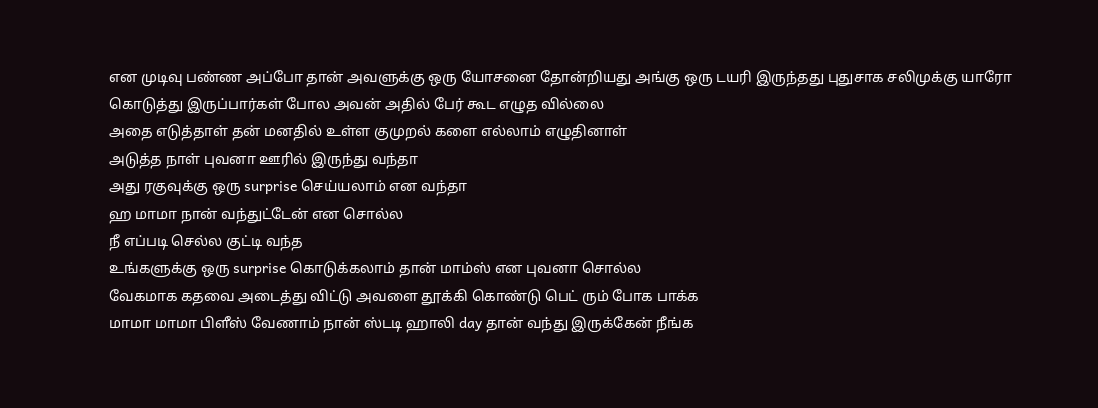என முடிவு பண்ண அப்போ தான் அவளுக்கு ஒரு யோசனை தோன்றியது அங்கு ஒரு டயரி இருந்தது புதுசாக சலிமுக்கு யாரோ கொடுத்து இருப்பார்கள் போல அவன் அதில் பேர் கூட எழுத வில்லை
அதை எடுத்தாள் தன் மனதில் உள்ள குமுறல் களை எல்லாம் எழுதினாள்
அடுத்த நாள் புவனா ஊரில் இருந்து வந்தா
அது ரகுவுக்கு ஒரு surprise செய்யலாம் என வந்தா
ஹ மாமா நான் வந்துட்டேன் என சொல்ல
நீ எப்படி செல்ல குட்டி வந்த
உங்களுக்கு ஒரு surprise கொடுக்கலாம் தான் மாம்ஸ் என புவனா சொல்ல
வேகமாக கதவை அடைத்து விட்டு அவளை தூக்கி கொண்டு பெட் ரும் போக பாக்க
மாமா மாமா பிளீஸ் வேணாம் நான் ஸ்டடி ஹாலி day தான் வந்து இருக்கேன் நீங்க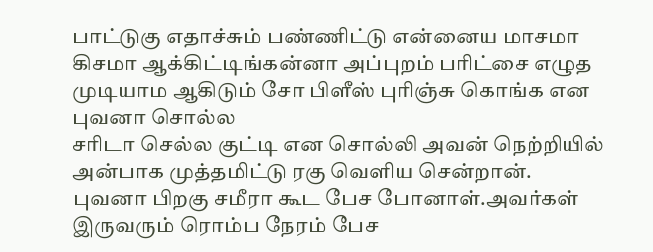பாட்டுகு எதாச்சும் பண்ணிட்டு என்னைய மாசமா கிசமா ஆக்கிட்டிங்கன்னா அப்புறம் பரிட்சை எழுத முடியாம ஆகிடும் சோ பிளீஸ் புரிஞ்சு கொங்க என புவனா சொல்ல
சரிடா செல்ல குட்டி என சொல்லி அவன் நெற்றியில் அன்பாக முத்தமிட்டு ரகு வெளிய சென்றான்.
புவனா பிறகு சமீரா கூட பேச போனாள்.அவர்கள் இருவரும் ரொம்ப நேரம் பேச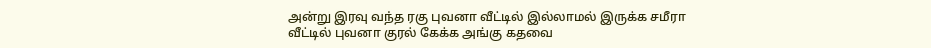அன்று இரவு வந்த ரகு புவனா வீட்டில் இல்லாமல் இருக்க சமீரா வீட்டில் புவனா குரல் கேக்க அங்கு கதவை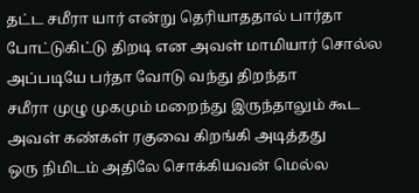தட்ட சமீரா யார் என்று தெரியாததால் பார்தா போட்டுகிட்டு திறடி என அவள் மாமியார் சொல்ல அப்படியே பர்தா வோடு வந்து திறந்தா
சமீரா முழு முகமும் மறைந்து இருந்தாலும் கூட அவள் கண்கள் ரகுவை கிறங்கி அடித்தது
ஒரு நிமிடம் அதிலே சொக்கியவன் மெல்ல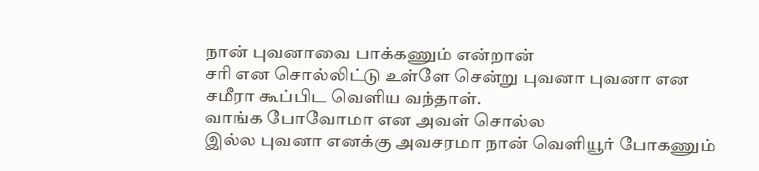நான் புவனாவை பாக்கணும் என்றான்
சரி என சொல்லிட்டு உள்ளே சென்று புவனா புவனா என சமீரா கூப்பிட வெளிய வந்தாள்.
வாங்க போவோமா என அவள் சொல்ல
இல்ல புவனா எனக்கு அவசரமா நான் வெளியூர் போகணும்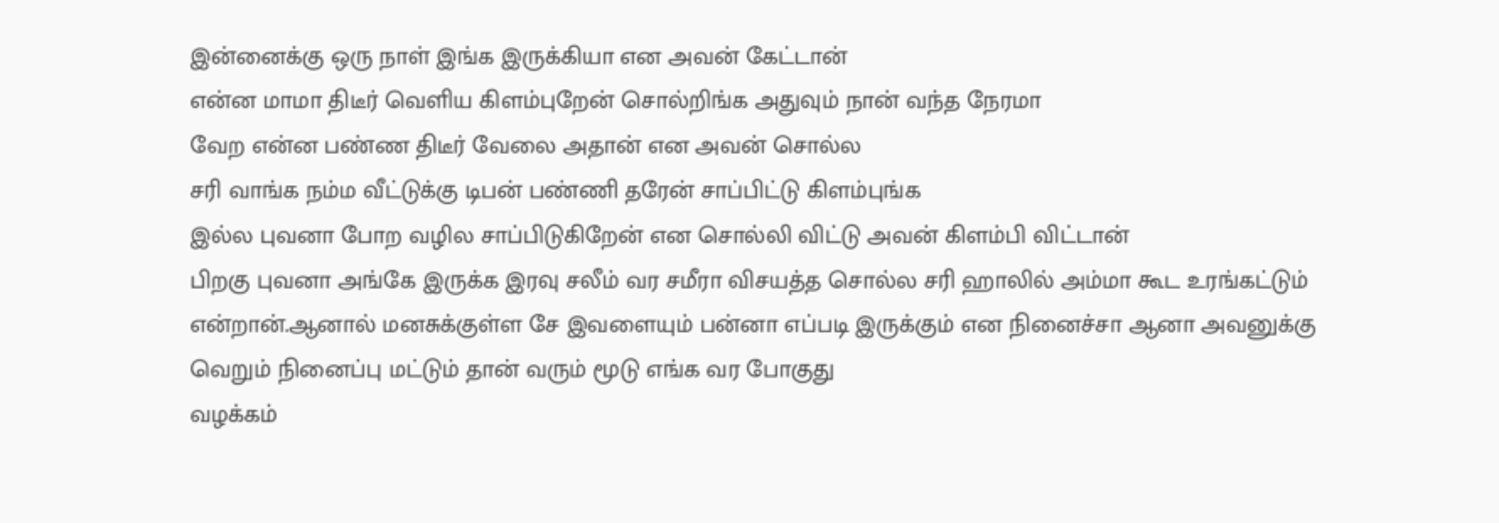இன்னைக்கு ஒரு நாள் இங்க இருக்கியா என அவன் கேட்டான்
என்ன மாமா திடீர் வெளிய கிளம்புறேன் சொல்றிங்க அதுவும் நான் வந்த நேரமா
வேற என்ன பண்ண திடீர் வேலை அதான் என அவன் சொல்ல
சரி வாங்க நம்ம வீட்டுக்கு டிபன் பண்ணி தரேன் சாப்பிட்டு கிளம்புங்க
இல்ல புவனா போற வழில சாப்பிடுகிறேன் என சொல்லி விட்டு அவன் கிளம்பி விட்டான்
பிறகு புவனா அங்கே இருக்க இரவு சலீம் வர சமீரா விசயத்த சொல்ல சரி ஹாலில் அம்மா கூட உரங்கட்டும் என்றான்.ஆனால் மனசுக்குள்ள சே இவளையும் பன்னா எப்படி இருக்கும் என நினைச்சா ஆனா அவனுக்கு வெறும் நினைப்பு மட்டும் தான் வரும் மூடு எங்க வர போகுது
வழக்கம்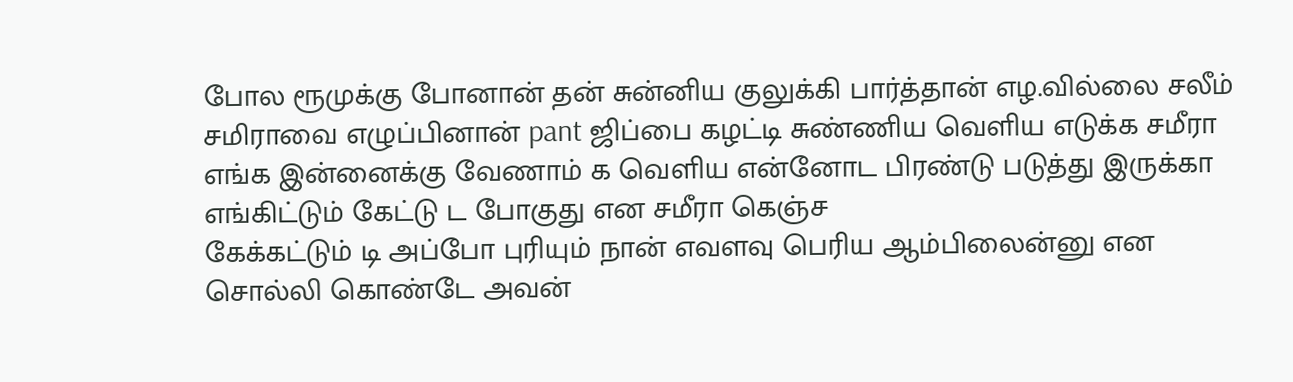போல ரூமுக்கு போனான் தன் சுன்னிய குலுக்கி பார்த்தான் எழ.வில்லை சலீம் சமிராவை எழுப்பினான் pant ஜிப்பை கழட்டி சுண்ணிய வெளிய எடுக்க சமீரா எங்க இன்னைக்கு வேணாம் க வெளிய என்னோட பிரண்டு படுத்து இருக்கா எங்கிட்டும் கேட்டு ட போகுது என சமீரா கெஞ்ச
கேக்கட்டும் டி அப்போ புரியும் நான் எவளவு பெரிய ஆம்பிலைன்னு என சொல்லி கொண்டே அவன்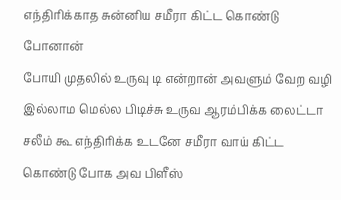எந்திரிக்காத சுன்னிய சமீரா கிட்ட கொண்டு போனான்
போயி முதலில் உருவு டி என்றான் அவளும் வேற வழி இல்லாம மெல்ல பிடிச்சு உருவ ஆரம்பிக்க லைட்டா சலீம் கூ எந்திரிக்க உடனே சமீரா வாய் கிட்ட கொண்டு போக அவ பிளீஸ்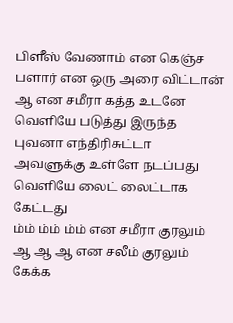பிளீஸ் வேணாம் என கெஞ்ச
பளார் என ஒரு அரை விட்டான் ஆ என சமீரா கத்த உடனே வெளியே படுத்து இருந்த புவனா எந்திரிசுட்டா
அவளுக்கு உள்ளே நடப்பது வெளியே லைட் லைட்டாக கேட்டது
ம்ம் ம்ம் ம்ம் என சமீரா குரலும் ஆ ஆ ஆ என சலீம் குரலும் கேக்க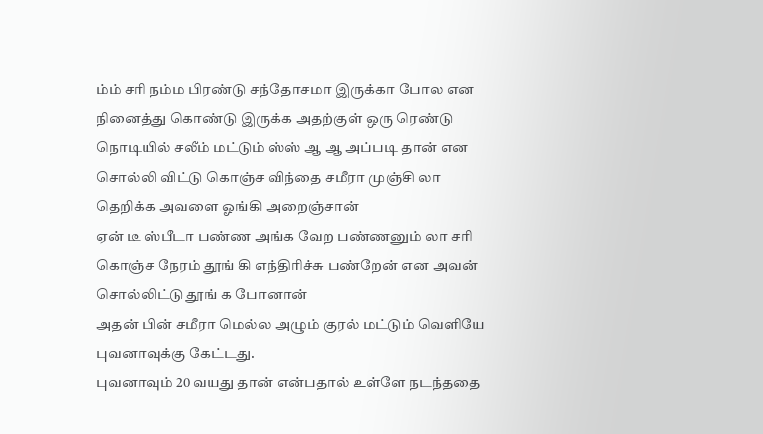ம்ம் சரி நம்ம பிரண்டு சந்தோசமா இருக்கா போல என நினைத்து கொண்டு இருக்க அதற்குள் ஒரு ரெண்டு நொடியில் சலீம் மட்டும் ஸ்ஸ் ஆ ஆ அப்படி தான் என சொல்லி விட்டு கொஞ்ச விந்தை சமீரா முஞ்சி லா தெறிக்க அவளை ஓங்கி அறைஞ்சான்
ஏன் டீ ஸ்பீடா பண்ண அங்க வேற பண்ணனும் லா சரி கொஞ்ச நேரம் தூங் கி எந்திரிச்சு பண்றேன் என அவன் சொல்லிட்டு தூங் க போனான்
அதன் பின் சமீரா மெல்ல அழும் குரல் மட்டும் வெளியே புவனாவுக்கு கேட்டது.
புவனாவும் 20 வயது தான் என்பதால் உள்ளே நடந்ததை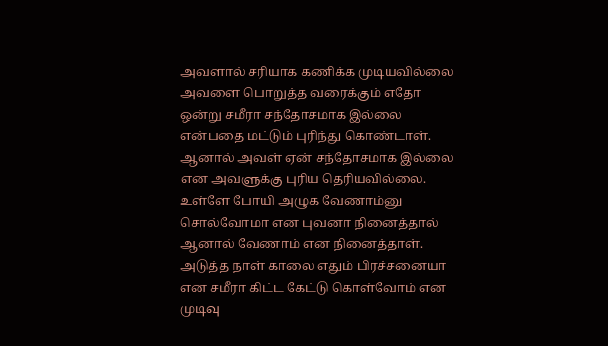அவளால் சரியாக கணிக்க முடியவில்லை அவளை பொறுத்த வரைக்கும் எதோ ஒன்று சமீரா சந்தோசமாக இல்லை என்பதை மட்டும் புரிந்து கொண்டாள்.
ஆனால் அவள் ஏன் சந்தோசமாக இல்லை என அவளுக்கு புரிய தெரியவில்லை.
உள்ளே போயி அழுக வேணாம்னு சொல்வோமா என புவனா நினைத்தால் ஆனால் வேணாம் என நினைத்தாள்.
அடுத்த நாள் காலை எதும் பிரச்சனையா என சமீரா கிட்ட கேட்டு கொள்வோம் என முடிவு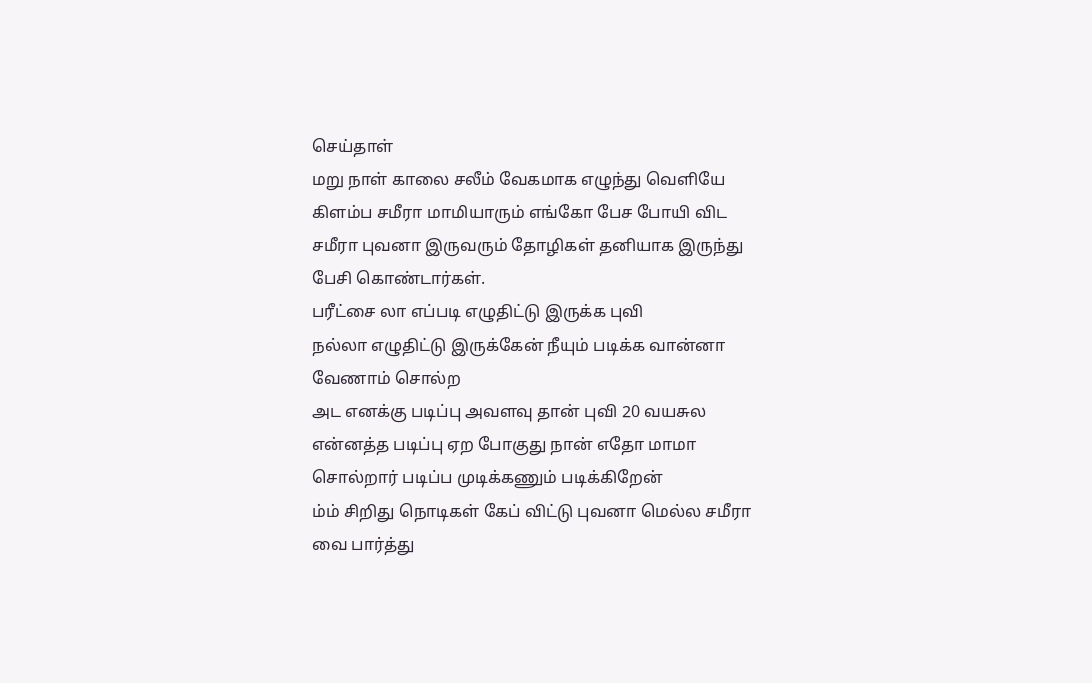செய்தாள்
மறு நாள் காலை சலீம் வேகமாக எழுந்து வெளியே கிளம்ப சமீரா மாமியாரும் எங்கோ பேச போயி விட
சமீரா புவனா இருவரும் தோழிகள் தனியாக இருந்து பேசி கொண்டார்கள்.
பரீட்சை லா எப்படி எழுதிட்டு இருக்க புவி
நல்லா எழுதிட்டு இருக்கேன் நீயும் படிக்க வான்னா வேணாம் சொல்ற
அட எனக்கு படிப்பு அவளவு தான் புவி 20 வயசுல என்னத்த படிப்பு ஏற போகுது நான் எதோ மாமா சொல்றார் படிப்ப முடிக்கணும் படிக்கிறேன்
ம்ம் சிறிது நொடிகள் கேப் விட்டு புவனா மெல்ல சமீரா வை பார்த்து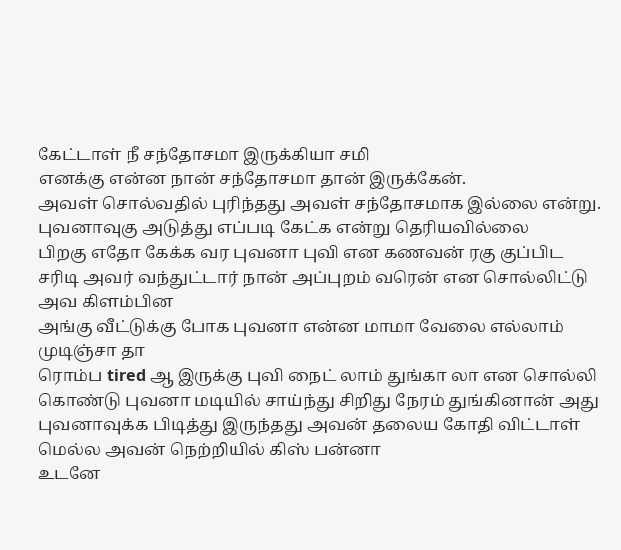கேட்டாள் நீ சந்தோசமா இருக்கியா சமி
எனக்கு என்ன நான் சந்தோசமா தான் இருக்கேன்.
அவள் சொல்வதில் புரிந்தது அவள் சந்தோசமாக இல்லை என்று.
புவனாவுகு அடுத்து எப்படி கேட்க என்று தெரியவில்லை
பிறகு எதோ கேக்க வர புவனா புவி என கணவன் ரகு குப்பிட
சரிடி அவர் வந்துட்டார் நான் அப்புறம் வரென் என சொல்லிட்டு அவ கிளம்பின
அங்கு வீட்டுக்கு போக புவனா என்ன மாமா வேலை எல்லாம் முடிஞ்சா தா
ரொம்ப tired ஆ இருக்கு புவி நைட் லாம் துங்கா லா என சொல்லி கொண்டு புவனா மடியில் சாய்ந்து சிறிது நேரம் துங்கினான் அது புவனாவுக்க பிடித்து இருந்தது அவன் தலைய கோதி விட்டாள் மெல்ல அவன் நெற்றியில் கிஸ் பன்னா
உடனே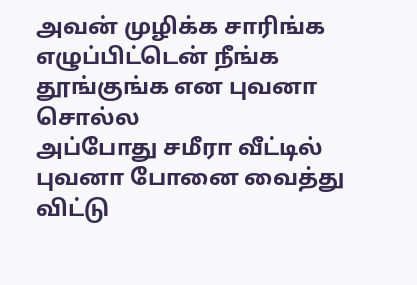அவன் முழிக்க சாரிங்க எழுப்பிட்டென் நீங்க தூங்குங்க என புவனா சொல்ல
அப்போது சமீரா வீட்டில் புவனா போனை வைத்து விட்டு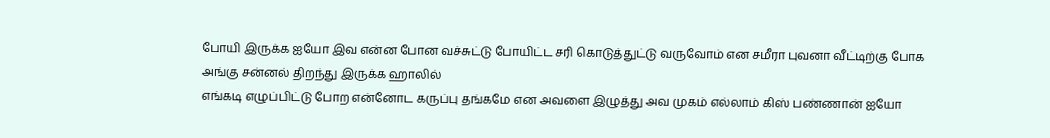போயி இருக்க ஐயோ இவ என்ன போன வச்சுட்டு போயிட்ட சரி கொடுத்துட்டு வருவோம் என சமீரா புவனா வீட்டிற்கு போக
அங்கு சன்னல் திறந்து இருக்க ஹாலில்
எங்கடி எழுப்பிட்டு போற என்னோட கருப்பு தங்கமே என அவளை இழுத்து அவ முகம் எல்லாம் கிஸ் பண்ணான் ஐயோ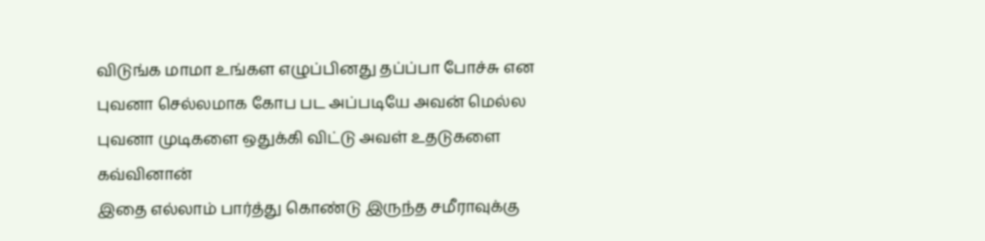விடுங்க மாமா உங்கள எழுப்பினது தப்ப்பா போச்சு என புவனா செல்லமாக கோப பட அப்படியே அவன் மெல்ல புவனா முடிகளை ஒதுக்கி விட்டு அவள் உதடுகளை கவ்வினான்
இதை எல்லாம் பார்த்து கொண்டு இருந்த சமீராவுக்கு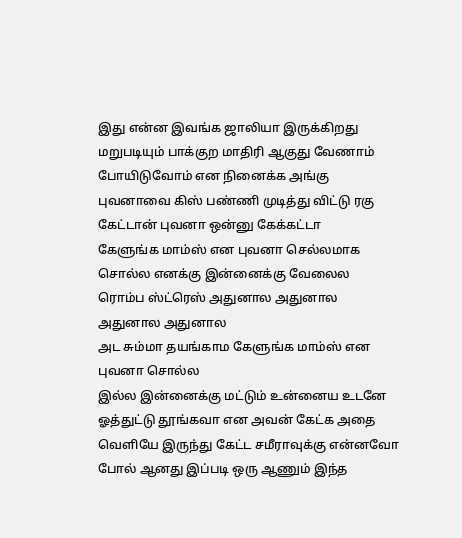இது என்ன இவங்க ஜாலியா இருக்கிறது மறுபடியும் பாக்குற மாதிரி ஆகுது வேணாம் போயிடுவோம் என நினைக்க அங்கு புவனாவை கிஸ் பண்ணி முடித்து விட்டு ரகு கேட்டான் புவனா ஒன்னு கேக்கட்டா
கேளுங்க மாம்ஸ் என புவனா செல்லமாக சொல்ல எனக்கு இன்னைக்கு வேலைல ரொம்ப ஸ்ட்ரெஸ் அதுனால அதுனால அதுனால அதுனால
அட சும்மா தயங்காம கேளுங்க மாம்ஸ் என புவனா சொல்ல
இல்ல இன்னைக்கு மட்டும் உன்னைய உடனே ஓத்துட்டு தூங்கவா என அவன் கேட்க அதை வெளியே இருந்து கேட்ட சமீராவுக்கு என்னவோ போல் ஆனது இப்படி ஒரு ஆணும் இந்த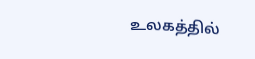உலகத்தில்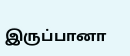இருப்பானா